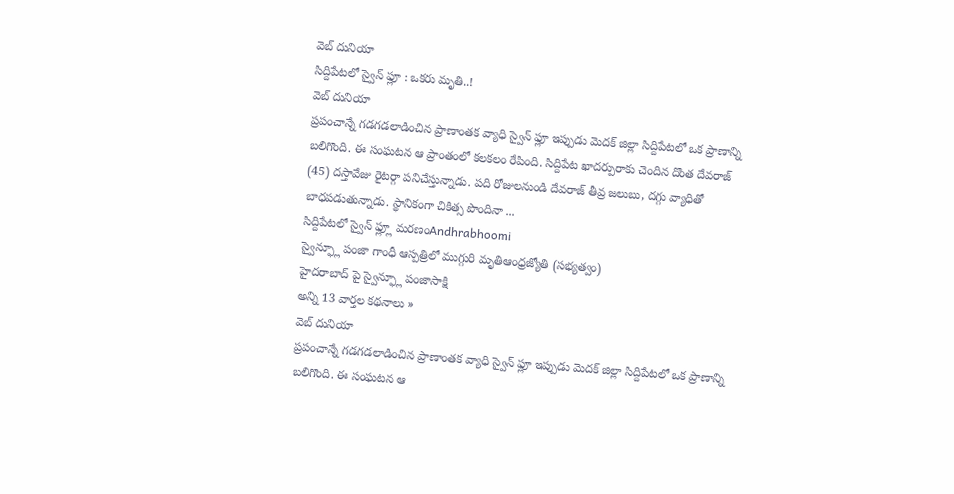వెబ్ దునియా
సిద్దిపేటలో స్వైన్ ఫ్లూ : ఒకరు మృతి..!
వెబ్ దునియా
ప్రపంచాన్నే గడగడలాడించిన ప్రాణాంతక వ్యాధి స్వైన్ ఫ్లూ ఇప్పుడు మెదక్ జిల్లా సిద్దిపేటలో ఒక ప్రాణాన్ని బలిగొంది. ఈ సంఘటన ఆ ప్రాంతంలో కలకలం రేపింది. సిద్దిపేట ఖాదర్పురాకు చెందిన దొంత దేవరాజ్ (45) దస్తావేజు రైటర్గా పనిచేస్తున్నాడు. పది రోజులనుండి దేవరాజ్ తీవ్ర జలుబు, దగ్గు వ్యాధితో బాధపడుతున్నాడు. స్థానికంగా చికిత్స పొందినా ...
సిద్దిపేటలో స్వైన్ ఫ్ల్లూ మరణంAndhrabhoomi
స్వైన్ఫ్లూ పంజా గాంధీ ఆస్పత్రిలో ముగ్గురి మృతిఆంధ్రజ్యోతి (సభ్యత్వం)
హైదరాబాద్ పై స్వైన్ఫ్లూ పంజాసాక్షి
అన్ని 13 వార్తల కథనాలు »
వెబ్ దునియా
ప్రపంచాన్నే గడగడలాడించిన ప్రాణాంతక వ్యాధి స్వైన్ ఫ్లూ ఇప్పుడు మెదక్ జిల్లా సిద్దిపేటలో ఒక ప్రాణాన్ని బలిగొంది. ఈ సంఘటన ఆ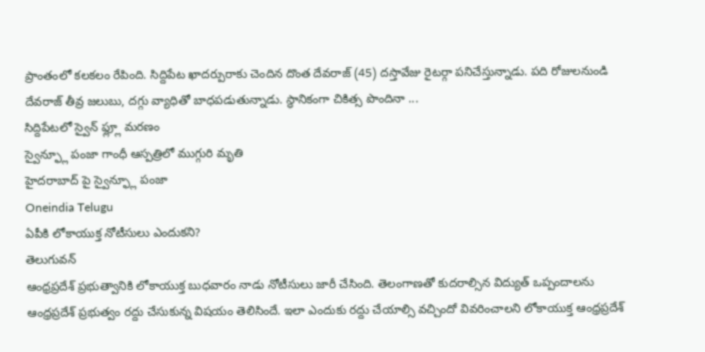ప్రాంతంలో కలకలం రేపింది. సిద్దిపేట ఖాదర్పురాకు చెందిన దొంత దేవరాజ్ (45) దస్తావేజు రైటర్గా పనిచేస్తున్నాడు. పది రోజులనుండి దేవరాజ్ తీవ్ర జలుబు, దగ్గు వ్యాధితో బాధపడుతున్నాడు. స్థానికంగా చికిత్స పొందినా ...
సిద్దిపేటలో స్వైన్ ఫ్ల్లూ మరణం
స్వైన్ఫ్లూ పంజా గాంధీ ఆస్పత్రిలో ముగ్గురి మృతి
హైదరాబాద్ పై స్వైన్ఫ్లూ పంజా
Oneindia Telugu
ఏపీకి లోకాయుక్త నోటీసులు ఎందుకని?
తెలుగువన్
ఆంధ్రప్రదేశ్ ప్రభుత్వానికి లోకాయుక్త బుధవారం నాడు నోటీసులు జారీ చేసింది. తెలంగాణతో కుదరాల్సిన విద్యుత్ ఒప్పందాలను ఆంధ్రప్రదేశ్ ప్రభుత్వం రద్దు చేసుకున్న విషయం తెలిసిందే. ఇలా ఎందుకు రద్దు చేయాల్సి వచ్చిందో వివరించాలని లోకాయుక్త ఆంధ్రప్రదేశ్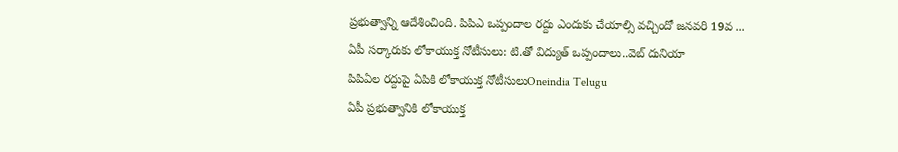ప్రభుత్వాన్ని ఆదేశించింది. పిపిఎ ఒప్పందాల రద్దు ఎందుకు చేయాల్సి వచ్చిందో జనవరి 19వ ...
ఏపీ సర్కారుకు లోకాయుక్త నోటీసులు: టి.తో విద్యుత్ ఒప్పందాలు..వెబ్ దునియా
పిపిఏల రద్దుపై ఏపికి లోకాయుక్త నోటీసులుOneindia Telugu
ఏపీ ప్రభుత్వానికి లోకాయుక్త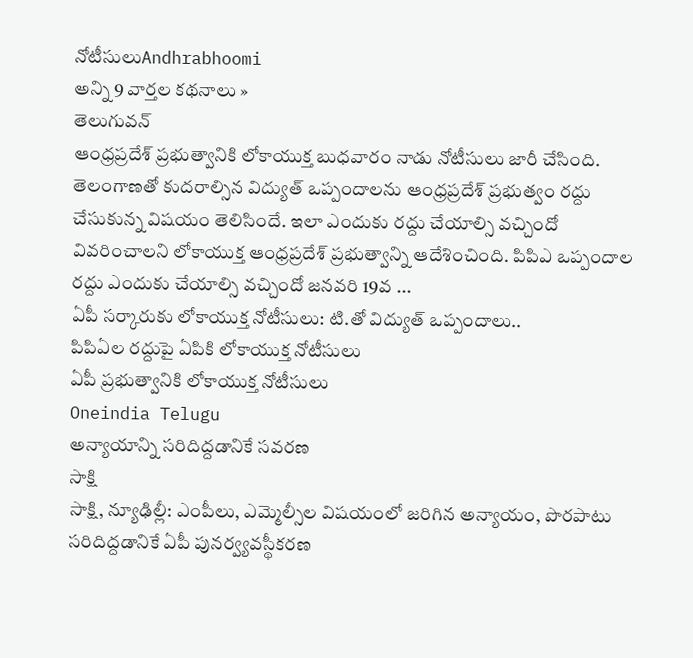నోటీసులుAndhrabhoomi
అన్ని 9 వార్తల కథనాలు »
తెలుగువన్
ఆంధ్రప్రదేశ్ ప్రభుత్వానికి లోకాయుక్త బుధవారం నాడు నోటీసులు జారీ చేసింది. తెలంగాణతో కుదరాల్సిన విద్యుత్ ఒప్పందాలను ఆంధ్రప్రదేశ్ ప్రభుత్వం రద్దు చేసుకున్న విషయం తెలిసిందే. ఇలా ఎందుకు రద్దు చేయాల్సి వచ్చిందో వివరించాలని లోకాయుక్త ఆంధ్రప్రదేశ్ ప్రభుత్వాన్ని ఆదేశించింది. పిపిఎ ఒప్పందాల రద్దు ఎందుకు చేయాల్సి వచ్చిందో జనవరి 19వ ...
ఏపీ సర్కారుకు లోకాయుక్త నోటీసులు: టి.తో విద్యుత్ ఒప్పందాలు..
పిపిఏల రద్దుపై ఏపికి లోకాయుక్త నోటీసులు
ఏపీ ప్రభుత్వానికి లోకాయుక్త నోటీసులు
Oneindia Telugu
అన్యాయాన్ని సరిదిద్దడానికే సవరణ
సాక్షి
సాక్షి, న్యూఢిల్లీ: ఎంపీలు, ఎమ్మెల్సీల విషయంలో జరిగిన అన్యాయం, పొరపాటు సరిదిద్దడానికే ఏపీ పునర్వ్యవస్థీకరణ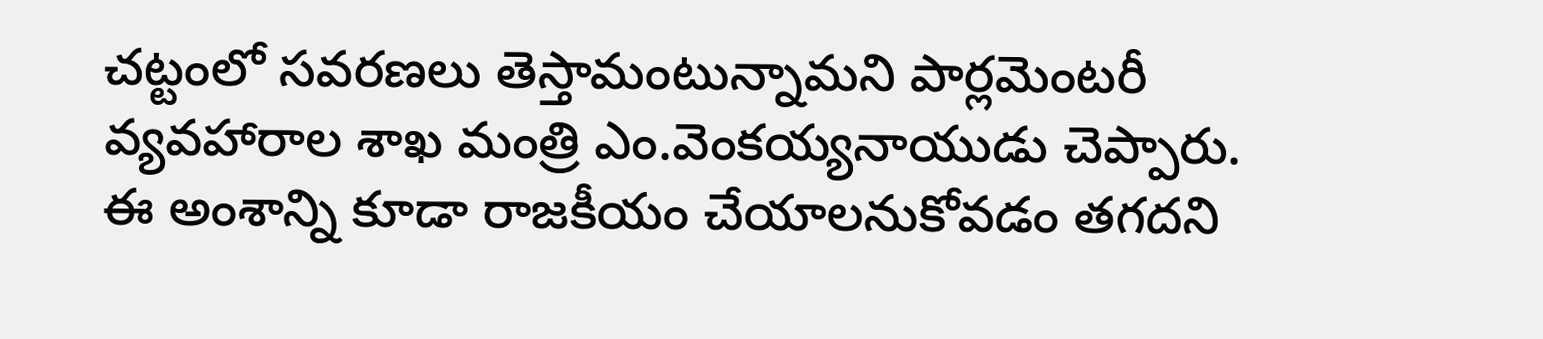చట్టంలో సవరణలు తెస్తామంటున్నామని పార్లమెంటరీ వ్యవహారాల శాఖ మంత్రి ఎం.వెంకయ్యనాయుడు చెప్పారు. ఈ అంశాన్ని కూడా రాజకీయం చేయాలనుకోవడం తగదని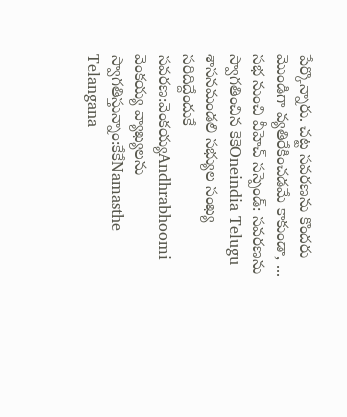పేర్కొన్నారు. చట్ట సవరణను కొందరు మొండిగా వ్యతిరేకించడమే కాకుండా, ...
సభ నుంచి వీహెచ్ సస్పెండ్: సవరణను స్వాగతించిన కెకెOneindia Telugu
శాసనమండలి సభ్యుల సంఖ్య సరిదిద్దేందుకే సవరణ:వెంకయ్యAndhrabhoomi
వెంకయ్య వ్యాఖ్యలను స్వాగతిస్తున్నాం:కేకేNamasthe Telangana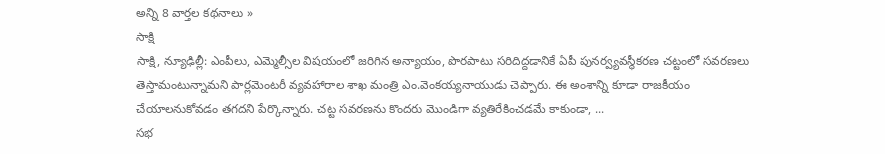అన్ని 8 వార్తల కథనాలు »
సాక్షి
సాక్షి, న్యూఢిల్లీ: ఎంపీలు, ఎమ్మెల్సీల విషయంలో జరిగిన అన్యాయం, పొరపాటు సరిదిద్దడానికే ఏపీ పునర్వ్యవస్థీకరణ చట్టంలో సవరణలు తెస్తామంటున్నామని పార్లమెంటరీ వ్యవహారాల శాఖ మంత్రి ఎం.వెంకయ్యనాయుడు చెప్పారు. ఈ అంశాన్ని కూడా రాజకీయం చేయాలనుకోవడం తగదని పేర్కొన్నారు. చట్ట సవరణను కొందరు మొండిగా వ్యతిరేకించడమే కాకుండా, ...
సభ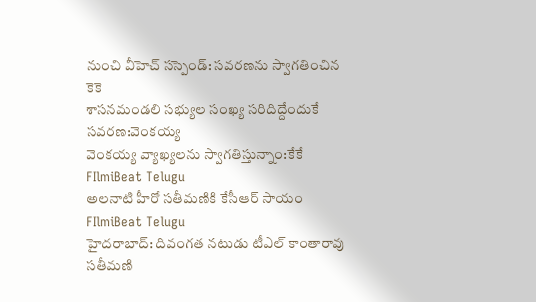నుంచి వీహెచ్ సస్పెండ్: సవరణను స్వాగతించిన కెకె
శాసనమండలి సభ్యుల సంఖ్య సరిదిద్దేందుకే సవరణ:వెంకయ్య
వెంకయ్య వ్యాఖ్యలను స్వాగతిస్తున్నాం:కేకే
FIlmiBeat Telugu
అలనాటి హీరో సతీమణికి కేసీఆర్ సాయం
FIlmiBeat Telugu
హైదరాబాద్: దివంగత నటుడు టీఎల్ కాంతారావు సతీమణి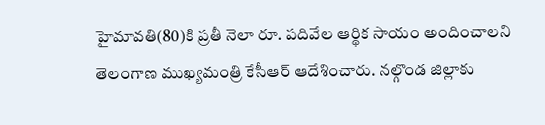హైమావతి(80)కి ప్రతీ నెలా రూ. పదివేల ఆర్థిక సాయం అందించాలని తెలంగాణ ముఖ్యమంత్రి కేసీఆర్ ఆదేశించారు. నల్గొండ జిల్లాకు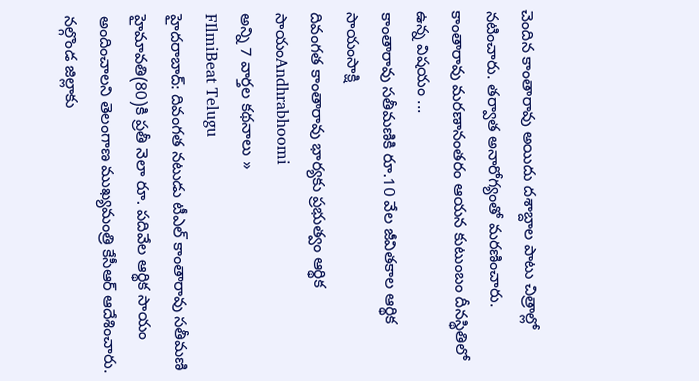చెందిన కాంతారావు అయిదు దశాబ్దాల పాటు చిత్రాల్లో నటించారు. తర్వాత అనారోగ్యంతో మరణించారు. కాంతారావు మరణానంతరం ఆయన కుటుంబం దీనస్థితిలో ఉన్న విషయం ...
కాంతారావు సతీమణికి రూ.10 వేల జీవితకాల ఆర్థిక సాయంసాక్షి
దివంగత కాంతారావు భార్యకు ప్రభుత్వం ఆర్థిక సాయంAndhrabhoomi
అన్ని 7 వార్తల కథనాలు »
FIlmiBeat Telugu
హైదరాబాద్: దివంగత నటుడు టీఎల్ కాంతారావు సతీమణి హైమావతి(80)కి ప్రతీ నెలా రూ. పదివేల ఆర్థిక సాయం అందించాలని తెలంగాణ ముఖ్యమంత్రి కేసీఆర్ ఆదేశించారు. నల్గొండ జిల్లాకు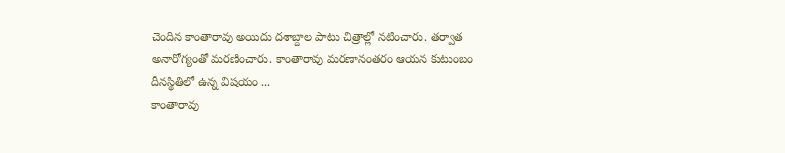చెందిన కాంతారావు అయిదు దశాబ్దాల పాటు చిత్రాల్లో నటించారు. తర్వాత అనారోగ్యంతో మరణించారు. కాంతారావు మరణానంతరం ఆయన కుటుంబం దీనస్థితిలో ఉన్న విషయం ...
కాంతారావు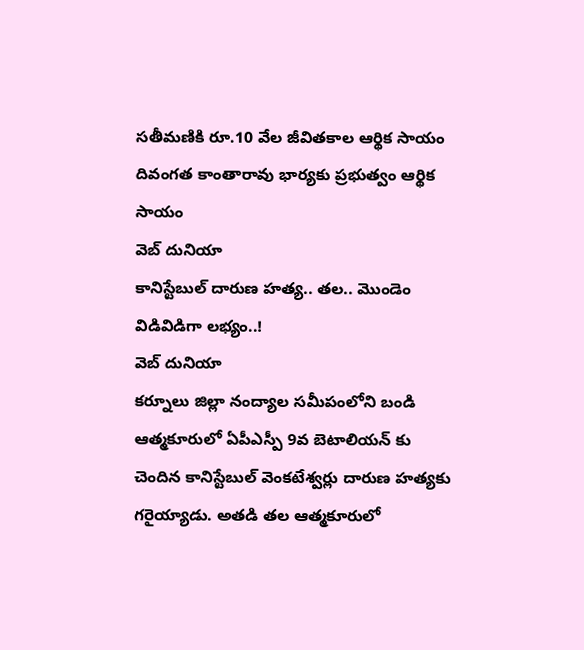సతీమణికి రూ.10 వేల జీవితకాల ఆర్థిక సాయం
దివంగత కాంతారావు భార్యకు ప్రభుత్వం ఆర్థిక సాయం
వెబ్ దునియా
కానిస్టేబుల్ దారుణ హత్య.. తల.. మొండెం విడివిడిగా లభ్యం..!
వెబ్ దునియా
కర్నూలు జిల్లా నంద్యాల సమీపంలోని బండి ఆత్మకూరులో ఏపీఎస్పీ 9వ బెటాలియన్ కు చెందిన కానిస్టేబుల్ వెంకటేశ్వర్లు దారుణ హత్యకు గరైయ్యాడు. అతడి తల ఆత్మకూరులో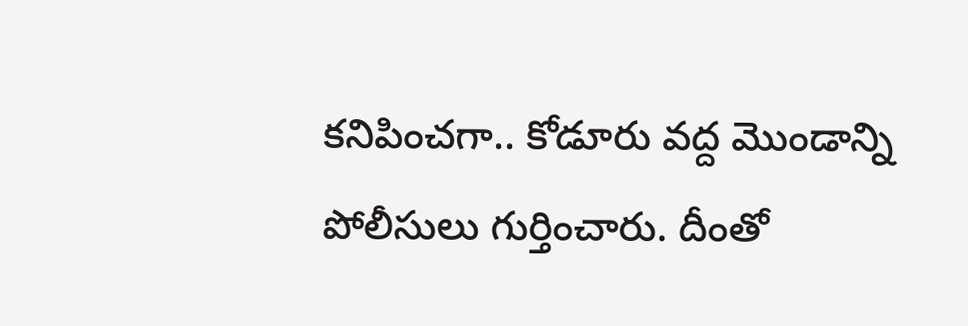కనిపించగా.. కోడూరు వద్ద మొండాన్ని పోలీసులు గుర్తించారు. దీంతో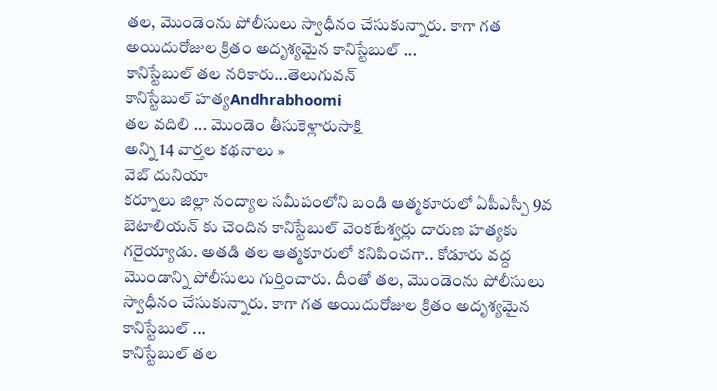తల, మొండెంను పోలీసులు స్వాధీనం చేసుకున్నారు. కాగా గత అయిదురోజుల క్రితం అదృశ్యమైన కానిస్టేబుల్ ...
కానిస్టేబుల్ తల నరికారు...తెలుగువన్
కానిస్టేబుల్ హత్యAndhrabhoomi
తల వదిలి ... మొండెం తీసుకెళ్లారుసాక్షి
అన్ని 14 వార్తల కథనాలు »
వెబ్ దునియా
కర్నూలు జిల్లా నంద్యాల సమీపంలోని బండి ఆత్మకూరులో ఏపీఎస్పీ 9వ బెటాలియన్ కు చెందిన కానిస్టేబుల్ వెంకటేశ్వర్లు దారుణ హత్యకు గరైయ్యాడు. అతడి తల ఆత్మకూరులో కనిపించగా.. కోడూరు వద్ద మొండాన్ని పోలీసులు గుర్తించారు. దీంతో తల, మొండెంను పోలీసులు స్వాధీనం చేసుకున్నారు. కాగా గత అయిదురోజుల క్రితం అదృశ్యమైన కానిస్టేబుల్ ...
కానిస్టేబుల్ తల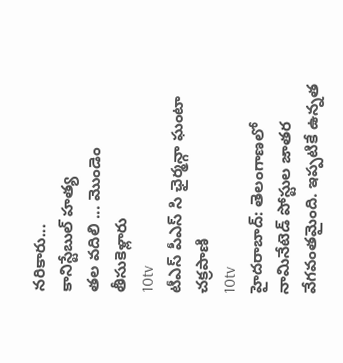నరికారు...
కానిస్టేబుల్ హత్య
తల వదిలి ... మొండెం తీసుకెళ్లారు
10tv
టీఎస్ పీఎస్ సి ఛైర్మన్గా ఘంటా చక్రపాణి
10tv
హైదరాబాద్: తెలంగాణలో నామినేటెడ్ పోస్టుల జాతర వేగవంతమైంది. ఇప్పటికే ఉన్నత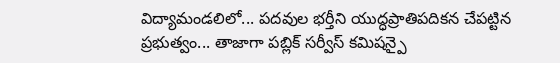విద్యామండలిలో... పదవుల భర్తీని యుద్ధప్రాతిపదికన చేపట్టిన ప్రభుత్వం... తాజాగా పబ్లిక్ సర్వీస్ కమిషన్పై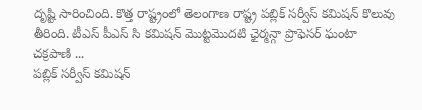దృష్టి సారించింది. కొత్త రాష్ట్రంలో తెలంగాణ రాష్ట్ర పబ్లిక్ సర్వీస్ కమిషన్ కొలువు తీరింది. టీఎస్ పీఎస్ సి కమిషన్ మొట్టమొదటి ఛైర్మన్గా ప్రొఫెసర్ ఘంటా చక్రపాణి ...
పబ్లిక్ సర్వీస్ కమిషన్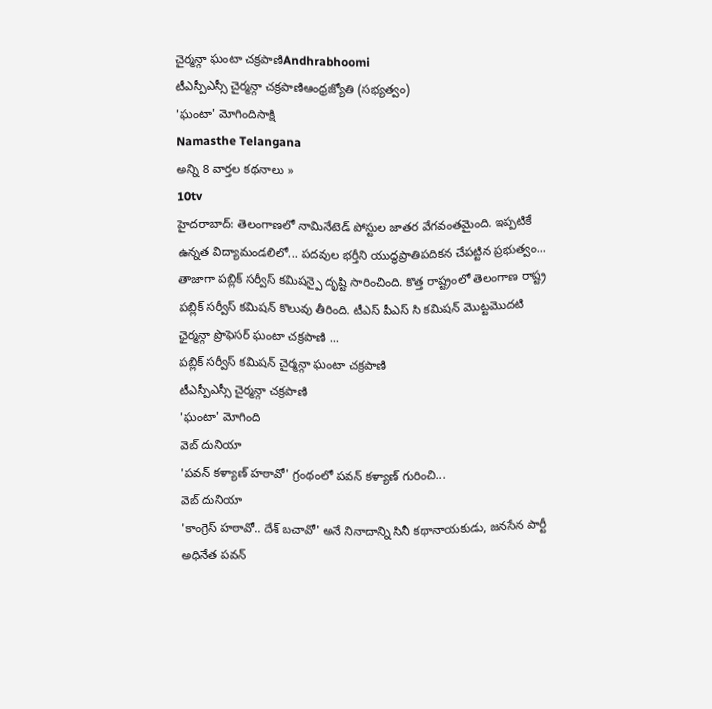చైర్మన్గా ఘంటా చక్రపాణిAndhrabhoomi
టీఎస్పీఎస్సీ చైర్మన్గా చక్రపాణిఆంధ్రజ్యోతి (సభ్యత్వం)
'ఘంటా' మోగిందిసాక్షి
Namasthe Telangana
అన్ని 8 వార్తల కథనాలు »
10tv
హైదరాబాద్: తెలంగాణలో నామినేటెడ్ పోస్టుల జాతర వేగవంతమైంది. ఇప్పటికే ఉన్నత విద్యామండలిలో... పదవుల భర్తీని యుద్ధప్రాతిపదికన చేపట్టిన ప్రభుత్వం... తాజాగా పబ్లిక్ సర్వీస్ కమిషన్పై దృష్టి సారించింది. కొత్త రాష్ట్రంలో తెలంగాణ రాష్ట్ర పబ్లిక్ సర్వీస్ కమిషన్ కొలువు తీరింది. టీఎస్ పీఎస్ సి కమిషన్ మొట్టమొదటి ఛైర్మన్గా ప్రొఫెసర్ ఘంటా చక్రపాణి ...
పబ్లిక్ సర్వీస్ కమిషన్ చైర్మన్గా ఘంటా చక్రపాణి
టీఎస్పీఎస్సీ చైర్మన్గా చక్రపాణి
'ఘంటా' మోగింది
వెబ్ దునియా
'పవన్ కళ్యాణ్ హఠావో' గ్రంథంలో పవన్ కళ్యాణ్ గురించి...
వెబ్ దునియా
'కాంగ్రెస్ హఠావో.. దేశ్ బచావో' అనే నినాదాన్ని సినీ కథానాయకుడు, జనసేన పార్టీ అధినేత పవన్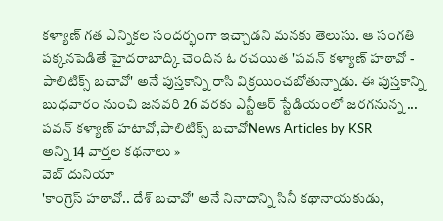కళ్యాణ్ గత ఎన్నికల సందర్భంగా ఇచ్చాడని మనకు తెలుసు. ఆ సంగతి పక్కనపెడితే హైదరాబాద్కి చెందిన ఓ రచయిత 'పవన్ కళ్యాణ్ హఠావో - పాలిటిక్స్ బచావో' అనే పుస్తకాన్ని రాసి విక్రయించబోతున్నాడు. ఈ పుస్తకాన్ని బుధవారం నుంచి జనవరి 26 వరకు ఎన్టీఆర్ స్టేడియంలో జరగనున్న ...
పవన్ కళ్యాణ్ హటావో,పాలిటిక్స్ బచావోNews Articles by KSR
అన్ని 14 వార్తల కథనాలు »
వెబ్ దునియా
'కాంగ్రెస్ హఠావో.. దేశ్ బచావో' అనే నినాదాన్ని సినీ కథానాయకుడు,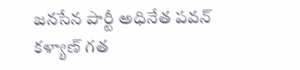జనసేన పార్టీ అధినేత పవన్ కళ్యాణ్ గత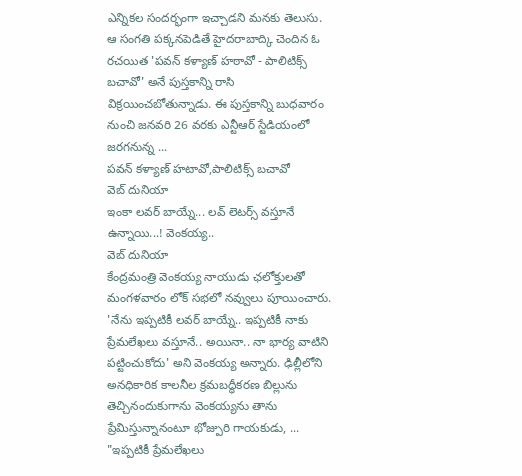ఎన్నికల సందర్భంగా ఇచ్చాడని మనకు తెలుసు. ఆ సంగతి పక్కనపెడితే హైదరాబాద్కి చెందిన ఓ రచయిత 'పవన్ కళ్యాణ్ హఠావో - పాలిటిక్స్ బచావో' అనే పుస్తకాన్ని రాసి విక్రయించబోతున్నాడు. ఈ పుస్తకాన్ని బుధవారం నుంచి జనవరి 26 వరకు ఎన్టీఆర్ స్టేడియంలో జరగనున్న ...
పవన్ కళ్యాణ్ హటావో,పాలిటిక్స్ బచావో
వెబ్ దునియా
ఇంకా లవర్ బాయ్నే... లవ్ లెటర్స్ వస్తూనే ఉన్నాయి...! వెంకయ్య..
వెబ్ దునియా
కేంద్రమంత్రి వెంకయ్య నాయుడు ఛలోక్తులతో మంగళవారం లోక్ సభలో నవ్వులు పూయించారు. 'నేను ఇప్పటికీ లవర్ బాయ్నే.. ఇప్పటికీ నాకు ప్రేమలేఖలు వస్తూనే.. అయినా.. నా భార్య వాటిని పట్టించుకోదు' అని వెంకయ్య అన్నారు. ఢిల్లీలోని అనధికారిక కాలనీల క్రమబద్ధీకరణ బిల్లును తెచ్చినందుకుగాను వెంకయ్యను తాను ప్రేమిస్తున్నానంటూ భోజ్పురి గాయకుడు, ...
"ఇప్పటికీ ప్రేమలేఖలు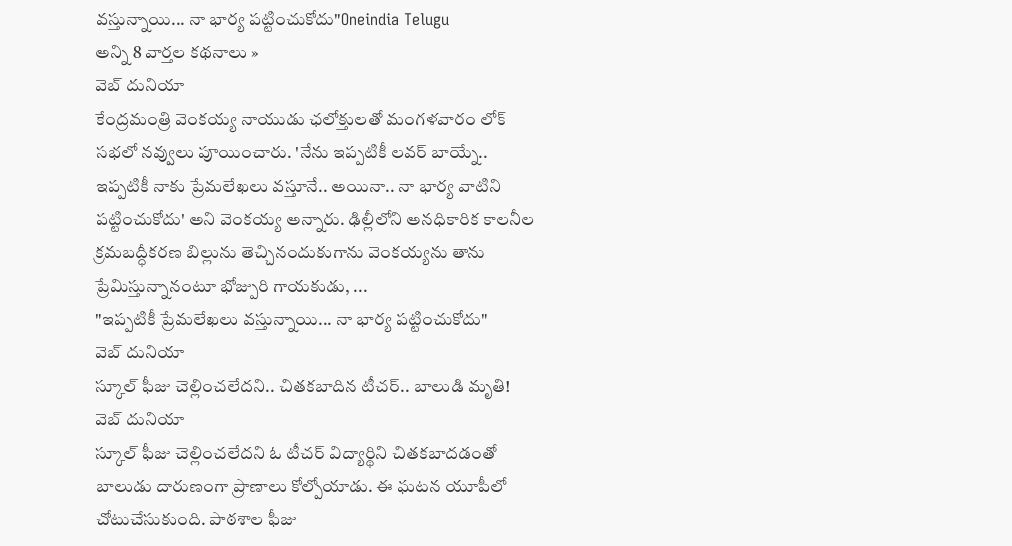వస్తున్నాయి... నా భార్య పట్టించుకోదు"Oneindia Telugu
అన్ని 8 వార్తల కథనాలు »
వెబ్ దునియా
కేంద్రమంత్రి వెంకయ్య నాయుడు ఛలోక్తులతో మంగళవారం లోక్ సభలో నవ్వులు పూయించారు. 'నేను ఇప్పటికీ లవర్ బాయ్నే.. ఇప్పటికీ నాకు ప్రేమలేఖలు వస్తూనే.. అయినా.. నా భార్య వాటిని పట్టించుకోదు' అని వెంకయ్య అన్నారు. ఢిల్లీలోని అనధికారిక కాలనీల క్రమబద్ధీకరణ బిల్లును తెచ్చినందుకుగాను వెంకయ్యను తాను ప్రేమిస్తున్నానంటూ భోజ్పురి గాయకుడు, ...
"ఇప్పటికీ ప్రేమలేఖలు వస్తున్నాయి... నా భార్య పట్టించుకోదు"
వెబ్ దునియా
స్కూల్ ఫీజు చెల్లించలేదని.. చితకబాదిన టీచర్.. బాలుడి మృతి!
వెబ్ దునియా
స్కూల్ ఫీజు చెల్లించలేదని ఓ టీచర్ విద్యార్థిని చితకబాదడంతో బాలుడు దారుణంగా ప్రాణాలు కోల్పోయాడు. ఈ ఘటన యూపీలో చోటుచేసుకుంది. పాఠశాల ఫీజు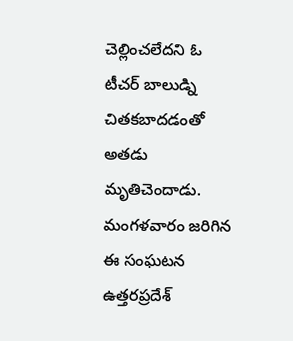చెల్లించలేదని ఓ టీచర్ బాలుడ్ని చితకబాదడంతో అతడు మృతిచెందాడు. మంగళవారం జరిగిన ఈ సంఘటన ఉత్తరప్రదేశ్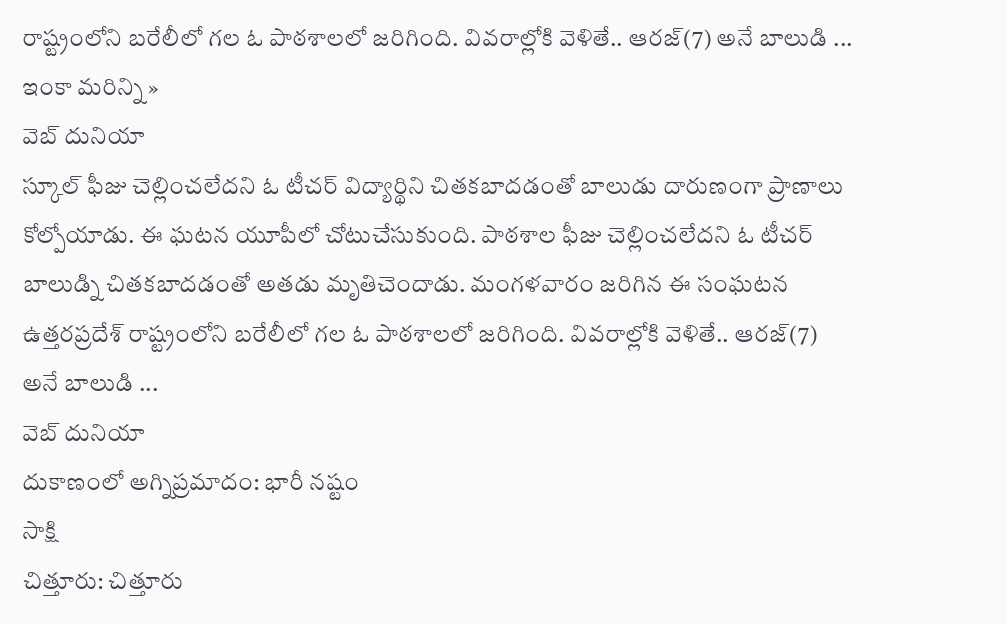రాష్ట్రంలోని బరేలీలో గల ఓ పాఠశాలలో జరిగింది. వివరాల్లోకి వెళితే.. ఆరజ్(7) అనే బాలుడి ...
ఇంకా మరిన్ని »
వెబ్ దునియా
స్కూల్ ఫీజు చెల్లించలేదని ఓ టీచర్ విద్యార్థిని చితకబాదడంతో బాలుడు దారుణంగా ప్రాణాలు కోల్పోయాడు. ఈ ఘటన యూపీలో చోటుచేసుకుంది. పాఠశాల ఫీజు చెల్లించలేదని ఓ టీచర్ బాలుడ్ని చితకబాదడంతో అతడు మృతిచెందాడు. మంగళవారం జరిగిన ఈ సంఘటన ఉత్తరప్రదేశ్ రాష్ట్రంలోని బరేలీలో గల ఓ పాఠశాలలో జరిగింది. వివరాల్లోకి వెళితే.. ఆరజ్(7) అనే బాలుడి ...
వెబ్ దునియా
దుకాణంలో అగ్నిప్రమాదం: భారీ నష్టం
సాక్షి
చిత్తూరు: చిత్తూరు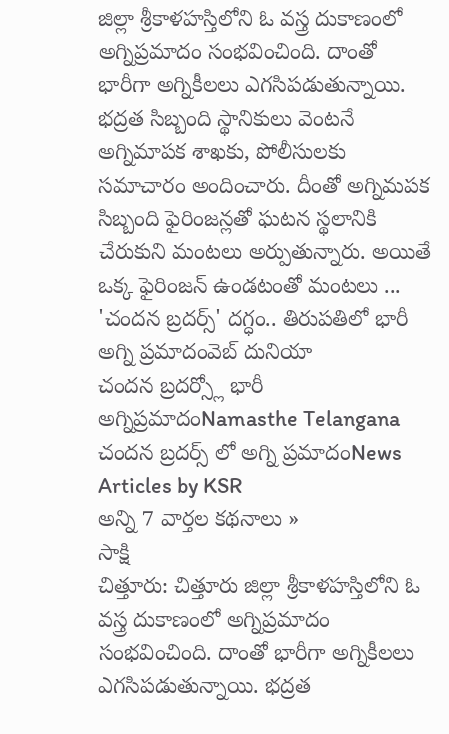జిల్లా శ్రీకాళహస్తిలోని ఓ వస్త్ర దుకాణంలో అగ్నిప్రమాదం సంభవించింది. దాంతో భారీగా అగ్నికీలలు ఎగసిపడుతున్నాయి. భద్రత సిబ్బంది స్థానికులు వెంటనే అగ్నిమాపక శాఖకు, పోలీసులకు సమాచారం అందించారు. దీంతో అగ్నిమపక సిబ్బంది ఫైరింజన్లతో ఘటన స్థలానికి చేరుకుని మంటలు అర్పుతున్నారు. అయితే ఒక్క ఫైరింజన్ ఉండటంతో మంటలు ...
'చందన బ్రదర్స్' దగ్ధం.. తిరుపతిలో భారీ అగ్ని ప్రమాదంవెబ్ దునియా
చందన బ్రదర్స్లో భారీ అగ్నిప్రమాదంNamasthe Telangana
చందన బ్రదర్స్ లో అగ్ని ప్రమాదంNews Articles by KSR
అన్ని 7 వార్తల కథనాలు »
సాక్షి
చిత్తూరు: చిత్తూరు జిల్లా శ్రీకాళహస్తిలోని ఓ వస్త్ర దుకాణంలో అగ్నిప్రమాదం సంభవించింది. దాంతో భారీగా అగ్నికీలలు ఎగసిపడుతున్నాయి. భద్రత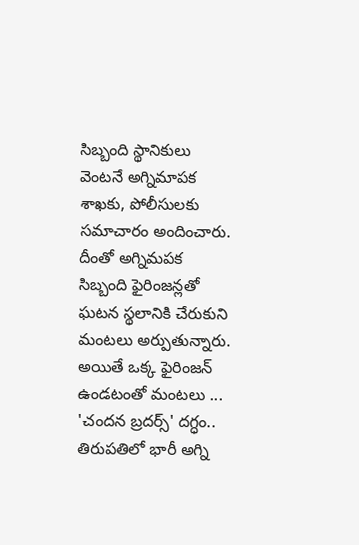సిబ్బంది స్థానికులు వెంటనే అగ్నిమాపక శాఖకు, పోలీసులకు సమాచారం అందించారు. దీంతో అగ్నిమపక సిబ్బంది ఫైరింజన్లతో ఘటన స్థలానికి చేరుకుని మంటలు అర్పుతున్నారు. అయితే ఒక్క ఫైరింజన్ ఉండటంతో మంటలు ...
'చందన బ్రదర్స్' దగ్ధం.. తిరుపతిలో భారీ అగ్ని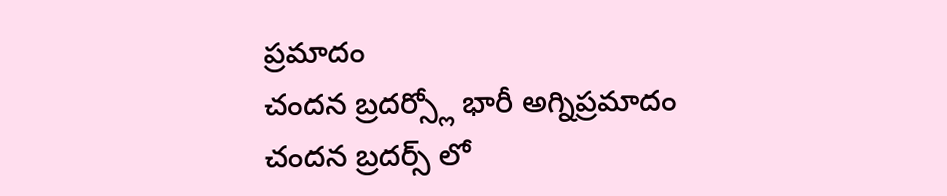ప్రమాదం
చందన బ్రదర్స్లో భారీ అగ్నిప్రమాదం
చందన బ్రదర్స్ లో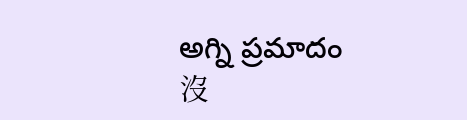అగ్ని ప్రమాదం
沒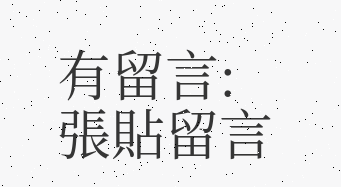有留言:
張貼留言